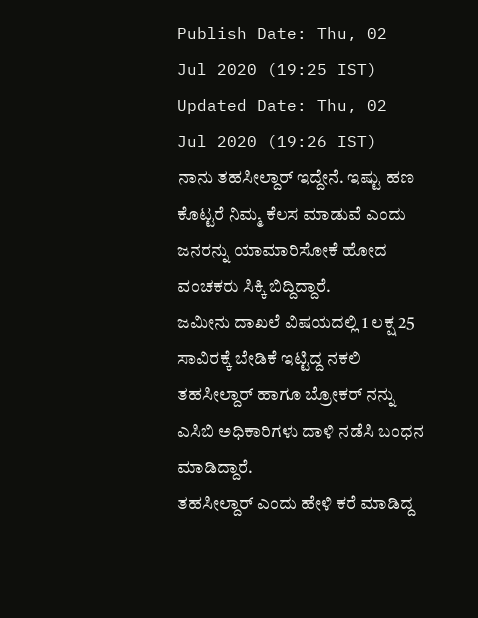Publish Date: Thu, 02 Jul 2020 (19:25 IST)
Updated Date: Thu, 02 Jul 2020 (19:26 IST)
ನಾನು ತಹಸೀಲ್ದಾರ್ ಇದ್ದೇನೆ. ಇಷ್ಟು ಹಣ ಕೊಟ್ಟರೆ ನಿಮ್ಮ ಕೆಲಸ ಮಾಡುವೆ ಎಂದು ಜನರನ್ನು ಯಾಮಾರಿಸೋಕೆ ಹೋದ ವಂಚಕರು ಸಿಕ್ಕಿ ಬಿದ್ದಿದ್ದಾರೆ.
ಜಮೀನು ದಾಖಲೆ ವಿಷಯದಲ್ಲಿ 1 ಲಕ್ಷ 25 ಸಾವಿರಕ್ಕೆ ಬೇಡಿಕೆ ಇಟ್ಟಿದ್ದ ನಕಲಿ ತಹಸೀಲ್ದಾರ್ ಹಾಗೂ ಬ್ರೋಕರ್ ನನ್ನು ಎಸಿಬಿ ಅಧಿಕಾರಿಗಳು ದಾಳಿ ನಡೆಸಿ ಬಂಧನ ಮಾಡಿದ್ದಾರೆ.
ತಹಸೀಲ್ದಾರ್ ಎಂದು ಹೇಳಿ ಕರೆ ಮಾಡಿದ್ದ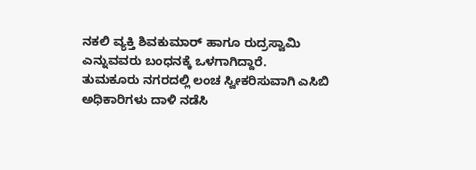ನಕಲಿ ವ್ಯಕ್ತಿ ಶಿವಕುಮಾರ್ ಹಾಗೂ ರುದ್ರಸ್ವಾಮಿ ಎನ್ನುವವರು ಬಂಧನಕ್ಕೆ ಒಳಗಾಗಿದ್ದಾರೆ.
ತುಮಕೂರು ನಗರದಲ್ಲಿ ಲಂಚ ಸ್ವೀಕರಿಸುವಾಗಿ ಎಸಿಬಿ ಅಧಿಕಾರಿಗಳು ದಾಳಿ ನಡೆಸಿ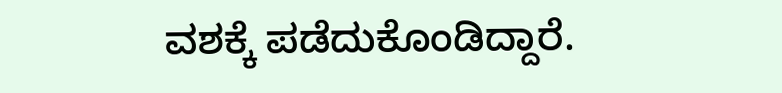ವಶಕ್ಕೆ ಪಡೆದುಕೊಂಡಿದ್ದಾರೆ.